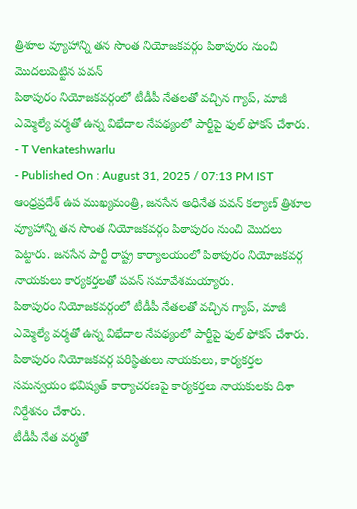త్రిశూల వ్యూహాన్ని తన సొంత నియోజకవర్గం పిఠాపురం నుంచి మొదలుపెట్టిన పవన్
పిఠాపురం నియోజకవర్గంలో టీడీపీ నేతలతో వచ్చిన గ్యాప్, మాజీ ఎమ్మెల్యే వర్మతో ఉన్న విభేదాల నేపథ్యంలో పార్టీపై ఫుల్ ఫోకస్ చేశారు.
- T Venkateshwarlu
- Published On : August 31, 2025 / 07:13 PM IST
ఆంధ్రప్రదేశ్ ఉప ముఖ్యమంత్రి, జనసేన అధినేత పవన్ కల్యాణ్ త్రిశూల వ్యూహాన్ని తన సొంత నియోజకవర్గం పిఠాపురం నుంచి మొదలు పెట్టారు. జనసేన పార్టీ రాష్ట్ర కార్యాలయంలో పిఠాపురం నియోజకవర్గ నాయకులు కార్యకర్తలతో పవన్ సమావేశమయ్యారు.
పిఠాపురం నియోజకవర్గంలో టీడీపీ నేతలతో వచ్చిన గ్యాప్, మాజీ ఎమ్మెల్యే వర్మతో ఉన్న విభేదాల నేపథ్యంలో పార్టీపై ఫుల్ ఫోకస్ చేశారు. పిఠాపురం నియోజకవర్గ పరిస్థితులు నాయకులు, కార్యకర్తల సమన్వయం భవిష్యత్ కార్యాచరణపై కార్యకర్తలు నాయకులకు దిశా నిర్దేశనం చేశారు.
టీడీపీ నేత వర్మతో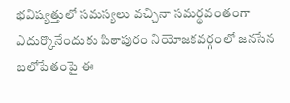భవిష్యత్తులో సమస్యలు వచ్చినా సమర్థవంతంగా ఎదుర్కొనేందుకు పిఠాపురం నియోజకవర్గంలో జనసేన బలోపేతంపై ఈ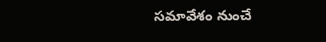సమావేశం నుంచే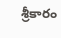శ్రీకారం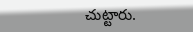చుట్టారు.